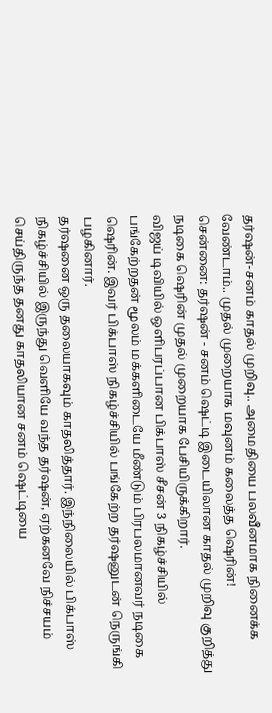தர்ஷன்-சனம் காதல் முறிவு.. அமைதியை பலவீனமாக நினைக்க வேண்டாம்.. முதல் முறையாக மவுனம் கலைத்த ஷெரின்!
சென்னை: தர்ஷன் - சனம் ஷெட்டி இடையிலான காதல் முறிவு குறித்து நடிகை ஷெரின் முதல் முறையாக பேசியிருக்கிறார்.
விஜய் டிவியில் ஒளிபரப்பான பிக்பாஸ் சீசன் 3 நிகழ்ச்சியில் பங்கேற்றதன் மூலம் மக்களிடையே மீண்டும் பிரபலமானவர் நடிகை ஷெரின். இவர் பிக்பாஸ் நிகழ்ச்சியில் பங்கேற்ற தர்ஷனுடன் நெருங்கி பழகினார்.
தர்ஷனை ஒரு தலையாகவும் காதலித்தார். இந்நிலையில் பிக்பாஸ் நிகழ்ச்சியில் இருந்து வெளியே வந்த தர்ஷன், ஏற்கனவே நிச்சயம் செய்திருந்த தனது காதலியான சனம் ஷெட்டியை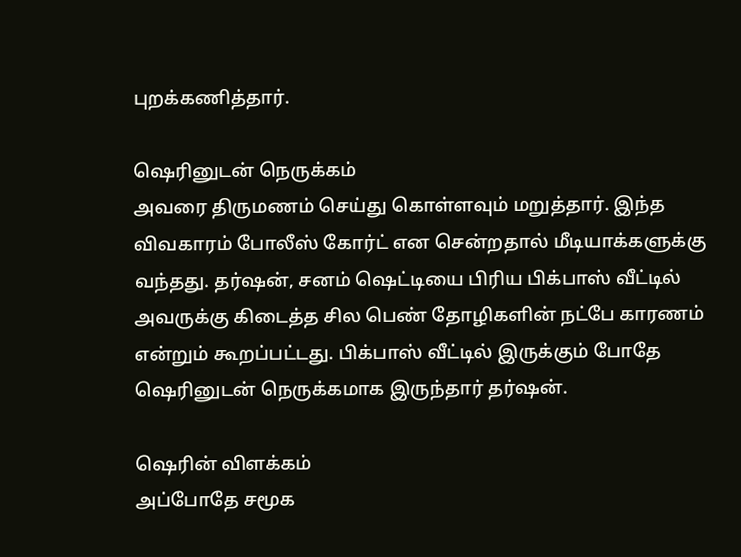புறக்கணித்தார்.

ஷெரினுடன் நெருக்கம்
அவரை திருமணம் செய்து கொள்ளவும் மறுத்தார். இந்த விவகாரம் போலீஸ் கோர்ட் என சென்றதால் மீடியாக்களுக்கு வந்தது. தர்ஷன், சனம் ஷெட்டியை பிரிய பிக்பாஸ் வீட்டில் அவருக்கு கிடைத்த சில பெண் தோழிகளின் நட்பே காரணம் என்றும் கூறப்பட்டது. பிக்பாஸ் வீட்டில் இருக்கும் போதே ஷெரினுடன் நெருக்கமாக இருந்தார் தர்ஷன்.

ஷெரின் விளக்கம்
அப்போதே சமூக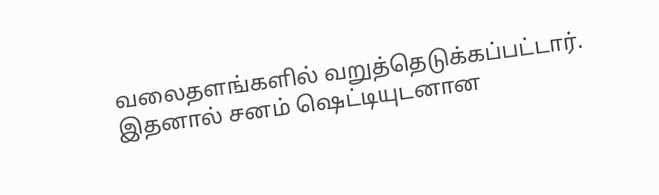வலைதளங்களில் வறுத்தெடுக்கப்பட்டார். இதனால் சனம் ஷெட்டியுடனான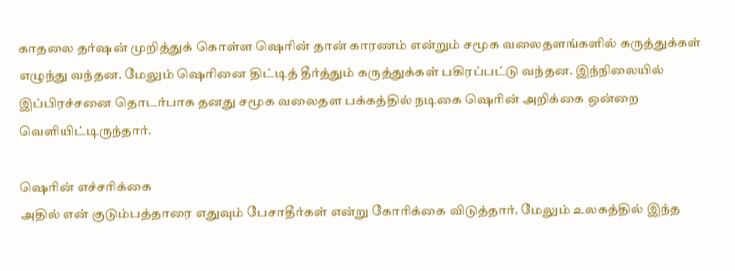காதலை தர்ஷன் முறித்துக் கொள்ள ஷெரின் தான் காரணம் என்றும் சமூக வலைதளங்களில் கருத்துக்கள் எழுந்து வந்தன. மேலும் ஷெரினை திட்டித் தீர்த்தும் கருத்துக்கள் பகிரப்பட்டு வந்தன. இந்நிலையில் இப்பிரச்சனை தொடர்பாக தனது சமூக வலைதள பக்கத்தில் நடிகை ஷெரின் அறிக்கை ஒன்றை வெளியிட்டிருந்தார்.

ஷெரின் எச்சரிக்கை
அதில் என் குடும்பத்தாரை எதுவும் பேசாதீர்கள் என்று கோரிக்கை விடுத்தார். மேலும் உலகத்தில் இந்த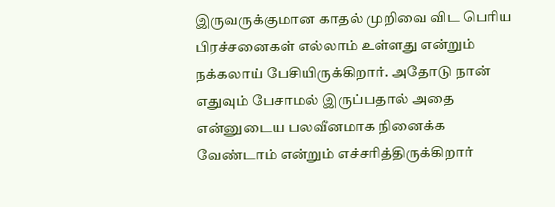இருவருக்குமான காதல் முறிவை விட பெரிய பிரச்சனைகள் எல்லாம் உள்ளது என்றும் நக்கலாய் பேசியிருக்கிறார். அதோடு நான் எதுவும் பேசாமல் இருப்பதால் அதை என்னுடைய பலவீனமாக நினைக்க வேண்டாம் என்றும் எச்சரித்திருக்கிறார்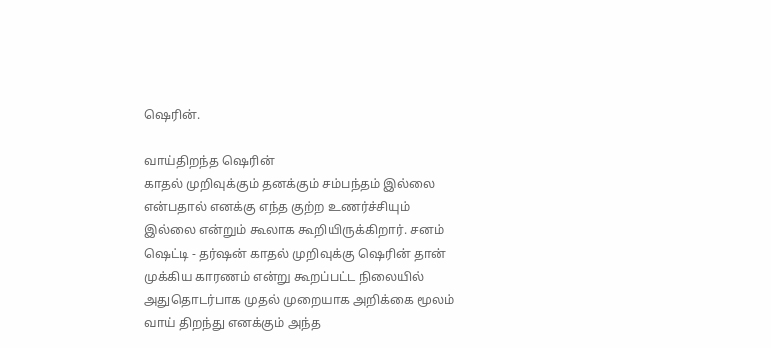ஷெரின்.

வாய்திறந்த ஷெரின்
காதல் முறிவுக்கும் தனக்கும் சம்பந்தம் இல்லை என்பதால் எனக்கு எந்த குற்ற உணர்ச்சியும் இல்லை என்றும் கூலாக கூறியிருக்கிறார். சனம் ஷெட்டி - தர்ஷன் காதல் முறிவுக்கு ஷெரின் தான் முக்கிய காரணம் என்று கூறப்பட்ட நிலையில் அதுதொடர்பாக முதல் முறையாக அறிக்கை மூலம் வாய் திறந்து எனக்கும் அந்த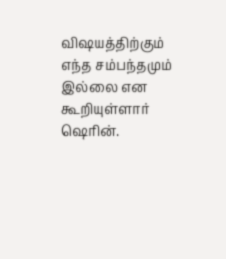விஷயத்திற்கும் எந்த சம்பந்தமும் இல்லை என கூறியுள்ளார் ஷெரின்.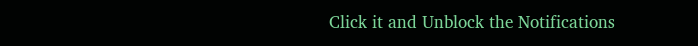Click it and Unblock the Notifications